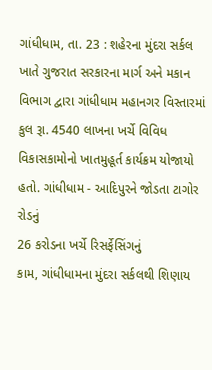ગાંધીધામ, તા. 23 : શહેરના મુંદરા સર્કલ ખાતે ગુજરાત સરકારના માર્ગ અને મકાન
વિભાગ દ્વારા ગાંધીધામ મહાનગર વિસ્તારમાં કુલ રૂા. 4540 લાખના ખર્ચે વિવિધ વિકાસકામોનો ખાતમુહૂર્ત કાર્યક્રમ યોજાયો
હતો. ગાંધીધામ - આદિપુરને જોડતા ટાગોર રોડનું
26 કરોડના ખર્ચે રિસર્ફેસિંગનું
કામ, ગાંધીધામના મુંદરા સર્કલથી શિણાય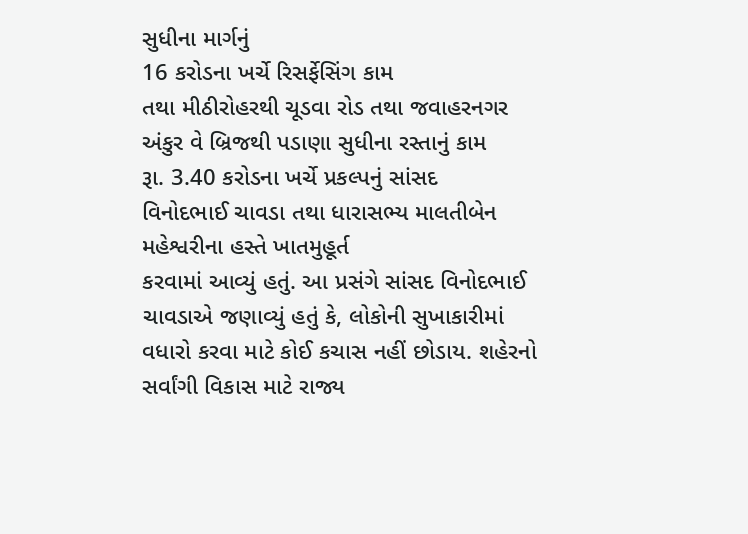સુધીના માર્ગનું
16 કરોડના ખર્ચે રિસર્ફેસિંગ કામ
તથા મીઠીરોહરથી ચૂડવા રોડ તથા જવાહરનગર અંકુર વે બ્રિજથી પડાણા સુધીના રસ્તાનું કામ
રૂા. 3.40 કરોડના ખર્ચે પ્રકલ્પનું સાંસદ
વિનોદભાઈ ચાવડા તથા ધારાસભ્ય માલતીબેન મહેશ્વરીના હસ્તે ખાતમુહૂર્ત
કરવામાં આવ્યું હતું. આ પ્રસંગે સાંસદ વિનોદભાઈ ચાવડાએ જણાવ્યું હતું કે, લોકોની સુખાકારીમાં વધારો કરવા માટે કોઈ કચાસ નહીં છોડાય. શહેરનો સર્વાંગી વિકાસ માટે રાજ્ય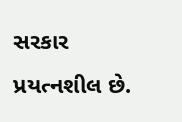સરકાર પ્રયત્નશીલ છે.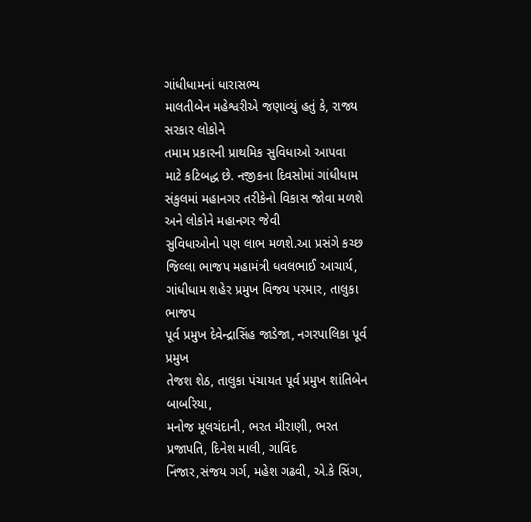ગાંધીધામનાં ધારાસભ્ય
માલતીબેન મહેશ્વરીએ જણાવ્યું હતું કે, રાજ્ય સરકાર લોકોને
તમામ પ્રકારની પ્રાથમિક સુવિધાઓ આપવા
માટે કટિબદ્ધ છે. નજીકના દિવસોમાં ગાંધીધામ સંકુલમાં મહાનગર તરીકેનો વિકાસ જોવા મળશે અને લોકોને મહાનગર જેવી
સુવિધાઓનો પણ લાભ મળશે.આ પ્રસંગે કચ્છ જિલ્લા ભાજપ મહામંત્રી ધવલભાઈ આચાર્ય,
ગાંધીધામ શહેર પ્રમુખ વિજય પરમાર, તાલુકા ભાજપ
પૂર્વ પ્રમુખ દેવેન્દ્રાસિંહ જાડેજા, નગરપાલિકા પૂર્વ પ્રમુખ
તેજશ શેઠ, તાલુકા પંચાયત પૂર્વ પ્રમુખ શાંતિબેન બાબરિયા,
મનોજ મૂલચંદાની, ભરત મીરાણી, ભરત પ્રજાપતિ, દિનેશ માલી, ગાવિંદ
નિંજાર,સંજય ગર્ગ, મહેશ ગઢવી, એ.કે સિંગ,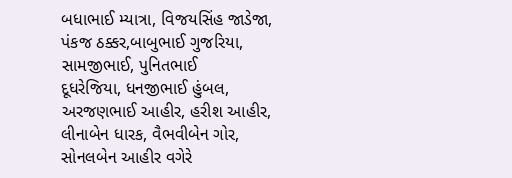બધાભાઈ મ્યાત્રા, વિજયસિંહ જાડેજા,
પંકજ ઠક્કર,બાબુભાઈ ગુજરિયા, સામજીભાઈ, પુનિતભાઈ
દૂધરેજિયા, ધનજીભાઈ હુંબલ, અરજણભાઈ આહીર, હરીશ આહીર, લીનાબેન ધારક, વૈભવીબેન ગોર, સોનલબેન આહીર વગેરે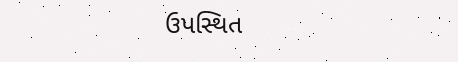ઉપસ્થિત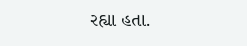રહ્યા હતા.